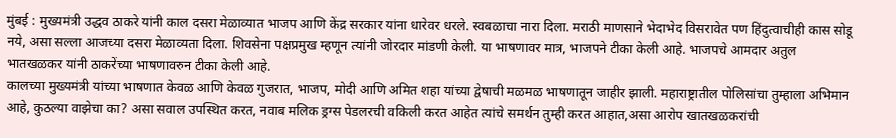मुंबई : मुख्यमंत्री उद्धव ठाकरे यांनी काल दसरा मेळाव्यात भाजप आणि केंद्र सरकार यांना धारेवर धरले. स्वबळाचा नारा दिला. मराठी माणसाने भेदाभेद विसरावेत पण हिंदुत्वाचीही कास सोडू नये, असा सल्ला आजच्या दसरा मेळाव्यता दिला. शिवसेना पक्षप्रमुख म्हणून त्यांनी जोरदार मांडणी केली. या भाषणावर मात्र, भाजपने टीका केली आहे. भाजपचे आमदार अतुल भातखळकर यांनी ठाकरेंच्या भाषणावरुन टीका केली आहे.
कालच्या मुख्यमंत्री यांच्या भाषणात केवळ आणि केवळ गुजरात, भाजप, मोदी आणि अमित शहा यांच्या द्वेषाची मळमळ भाषणातून जाहीर झाली. महाराष्ट्रातील पोलिसांचा तुम्हाला अभिमान आहे, कुठल्या वाझेचा का? असा सवाल उपस्थित करत, नवाब मलिक ड्रग्स पेडलरची वकिली करत आहेत त्यांचे समर्थन तुम्ही करत आहात,असा आरोप खातखळकरांची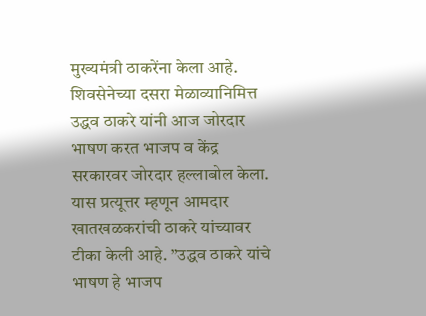मुख्यमंत्री ठाकरेंना केला आहे.
शिवसेनेच्या दसरा मेळाव्यानिमित्त उद्धव ठाकरे यांनी आज जोरदार भाषण करत भाजप व केंद्र सरकारवर जोरदार हल्लाबोल केला. यास प्रत्यूत्तर म्हणून आमदार खातखळकरांची ठाकरे यांच्यावर टीका केली आहे. ”उद्धव ठाकरे यांचे भाषण हे भाजप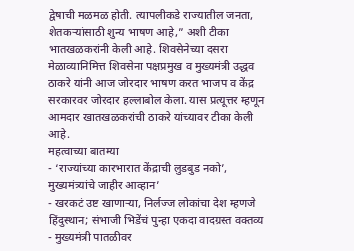द्वेषाची मळमळ होती. त्यापलीकडे राज्यातील जनता, शेतकऱ्यांसाठी शुन्य भाषण आहे,” अशी टीका भातखळकरांनी केली आहे. शिवसेनेच्या दसरा मेळाव्यानिमित्त शिवसेना पक्षप्रमुख व मुख्यमंत्री उद्धव ठाकरे यांनी आज जोरदार भाषण करत भाजप व केंद्र सरकारवर जोरदार हल्लाबोल केला. यास प्रत्यूत्तर म्हणून आमदार खातखळकरांची ठाकरे यांच्यावर टीका केली आहे.
महत्वाच्या बातम्या
- ‘राज्यांच्या कारभारात केंद्राची लुडबुड नको’, मुख्यमंत्र्यांचे जाहीर आव्हान’
- खरकटं उष्ट खाणाऱ्या, निर्लज्ज लोकांचा देश म्हणजे हिंदुस्थान; संभाजी भिडेंचं पुन्हा एकदा वादग्रस्त वक्तव्य
- मुख्यमंत्री पातळीवर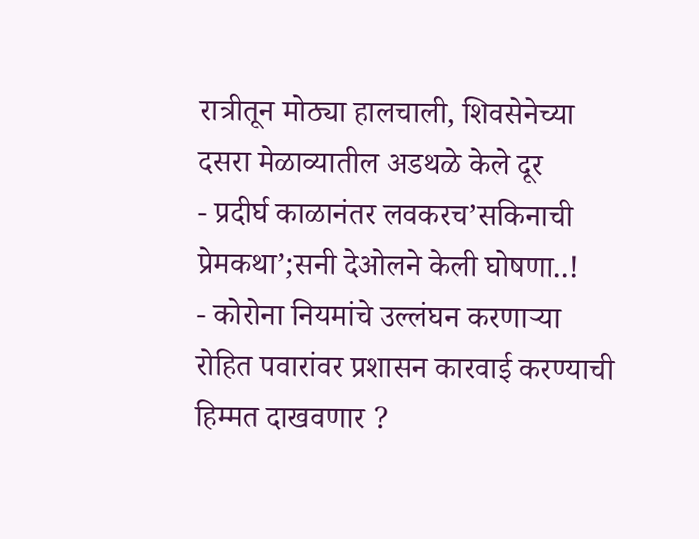रात्रीतून मोठ्या हालचाली, शिवसेनेच्या दसरा मेळाव्यातील अडथळे केले दूर
- प्रदीर्घ काळानंतर लवकरच’सकिनाची प्रेमकथा’;सनी देओलने केली घोषणा..!
- कोरोना नियमांचे उल्लंघन करणाऱ्या रोहित पवारांवर प्रशासन कारवाई करण्याची हिम्मत दाखवणार ?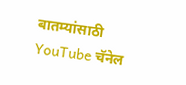बातम्यांसाठी YouTube चॅनेल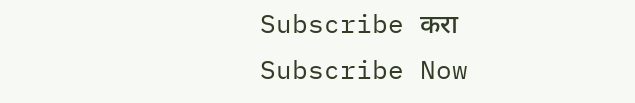Subscribe करा
Subscribe Now